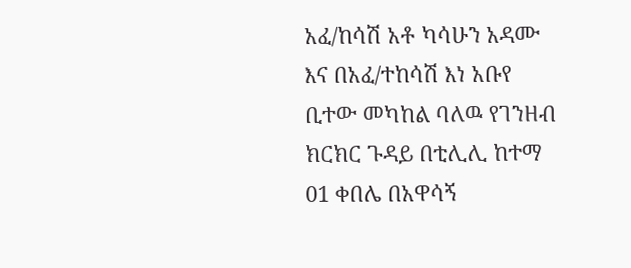አፈ/ከሳሽ አቶ ካሳሁን አዳሙ እና በአፈ/ተከሳሽ እነ አቡየ ቢተው መካከል ባለዉ የገንዘብ ክርክር ጉዳይ በቲሊሊ ከተማ 01 ቀበሌ በአዋሳኝ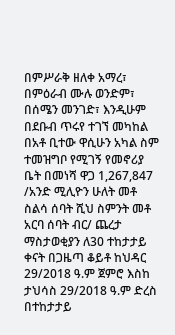በምሥራቅ ዘለቀ አማረ፣ በምዕራብ ሙሉ ወንድም፣ በሰሜን መንገድ፣ እንዲሁም በደቡብ ጥሩየ ተገኘ መካከል በአቶ ቢተው ዋሲሁን አካል ስም ተመዝግቦ የሚገኝ የመኖሪያ ቤት በመነሻ ዋጋ 1,267,847 /አንድ ሚሊዮን ሁለት መቶ ስልሳ ሰባት ሺህ ስምንት መቶ አርባ ሰባት ብር/ ጨረታ ማስታወቂያን ለ30 ተከታታይ ቀናት በጋዜጣ ቆይቶ ከህዳር 29/2018 ዓ.ም ጀምሮ እስከ ታህሳስ 29/2018 ዓ.ም ድረስ በተከታታይ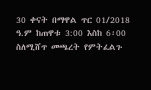30 ቀናት በማዋል ጥር 01/2018 ዓ.ም ከጠዋቱ 3:00 እስከ 6፡00 ስለሚሸጥ መጫረት የምትፈልጉ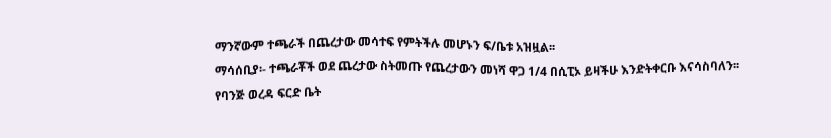ማንኛውም ተጫራች በጨረታው መሳተፍ የምትችሉ መሆኑን ፍ/ቤቱ አዝዟል፡፡
ማሳሰቢያ፡- ተጫራቾች ወደ ጨረታው ስትመጡ የጨረታውን መነሻ ዋጋ 1/4 በሲፒኦ ይዛችሁ እንድትቀርቡ እናሳስባለን፡፡
የባንጅ ወረዳ ፍርድ ቤት